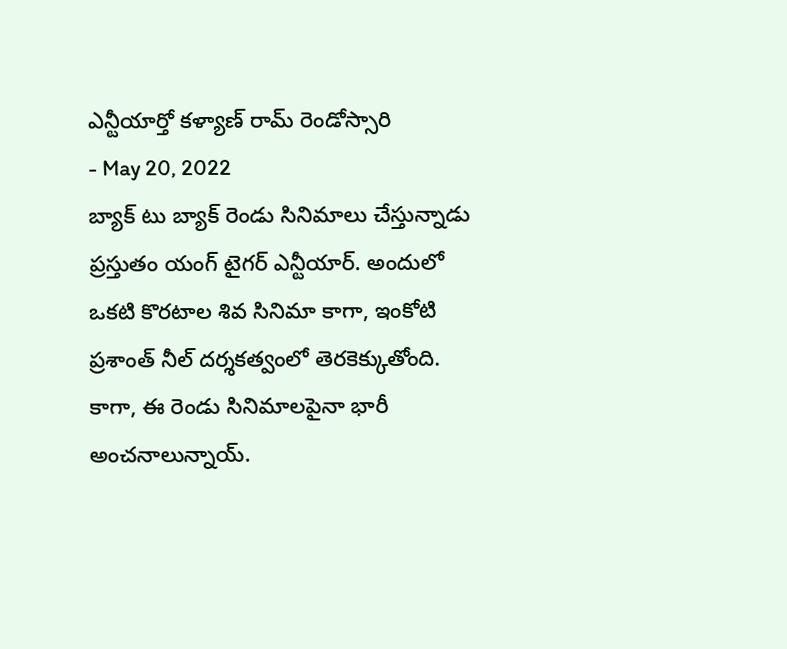ఎన్టీయార్తో కళ్యాణ్ రామ్ రెండోస్సారి
- May 20, 2022
బ్యాక్ టు బ్యాక్ రెండు సినిమాలు చేస్తున్నాడు ప్రస్తుతం యంగ్ టైగర్ ఎన్టీయార్. అందులో ఒకటి కొరటాల శివ సినిమా కాగా, ఇంకోటి ప్రశాంత్ నీల్ దర్శకత్వంలో తెరకెక్కుతోంది.
కాగా, ఈ రెండు సినిమాలపైనా భారీ అంచనాలున్నాయ్.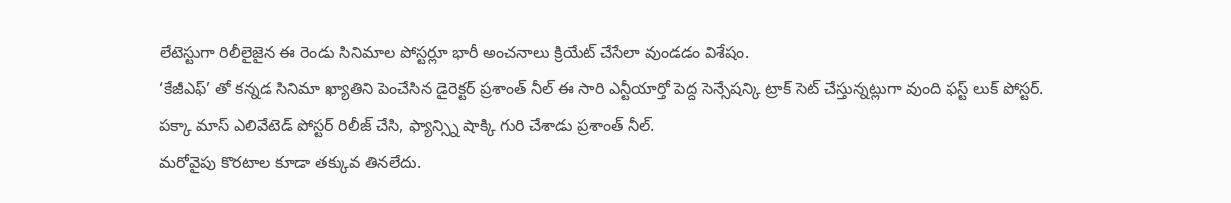లేటెస్టుగా రిలీలైజైన ఈ రెండు సినిమాల పోస్టర్లూ భారీ అంచనాలు క్రియేట్ చేసేలా వుండడం విశేషం.
‘కేజీఎఫ్’ తో కన్నడ సినిమా ఖ్యాతిని పెంచేసిన డైరెక్టర్ ప్రశాంత్ నీల్ ఈ సారి ఎన్టీయార్తో పెద్ద సెన్సేషన్కి ట్రాక్ సెట్ చేస్తున్నట్లుగా వుంది ఫస్ట్ లుక్ పోస్టర్. పక్కా మాస్ ఎలివేటెడ్ పోస్టర్ రిలీజ్ చేసి, ఫ్యాన్స్ని షాక్కి గురి చేశాడు ప్రశాంత్ నీల్.
మరోవైపు కొరటాల కూడా తక్కువ తినలేదు.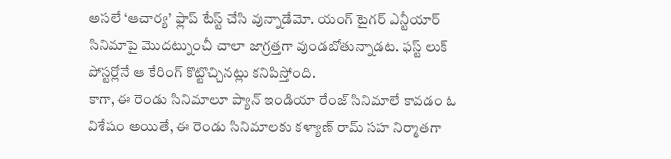అసలే ‘ఆచార్య’ ఫ్లాప్ టేస్ట్ చేసి వున్నాడేమో. యంగ్ టైగర్ ఎన్టీయార్ సినిమాపై మొదట్నుంచీ చాలా జాగ్రత్తగా వుండబోతున్నాడట. ఫస్ట్ లుక్ పోస్టర్లోనే ఆ కేరింగ్ కొట్టొచ్చినట్లు కనిపిస్తోంది.
కాగా, ఈ రెండు సినిమాలూ ప్యాన్ ఇండియా రేంజ్ సినిమాలే కావడం ఓ విశేషం అయితే, ఈ రెండు సినిమాలకు కళ్యాణ్ రామ్ సహ నిర్మాతగా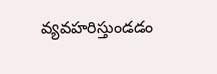వ్యవహరిస్తుండడం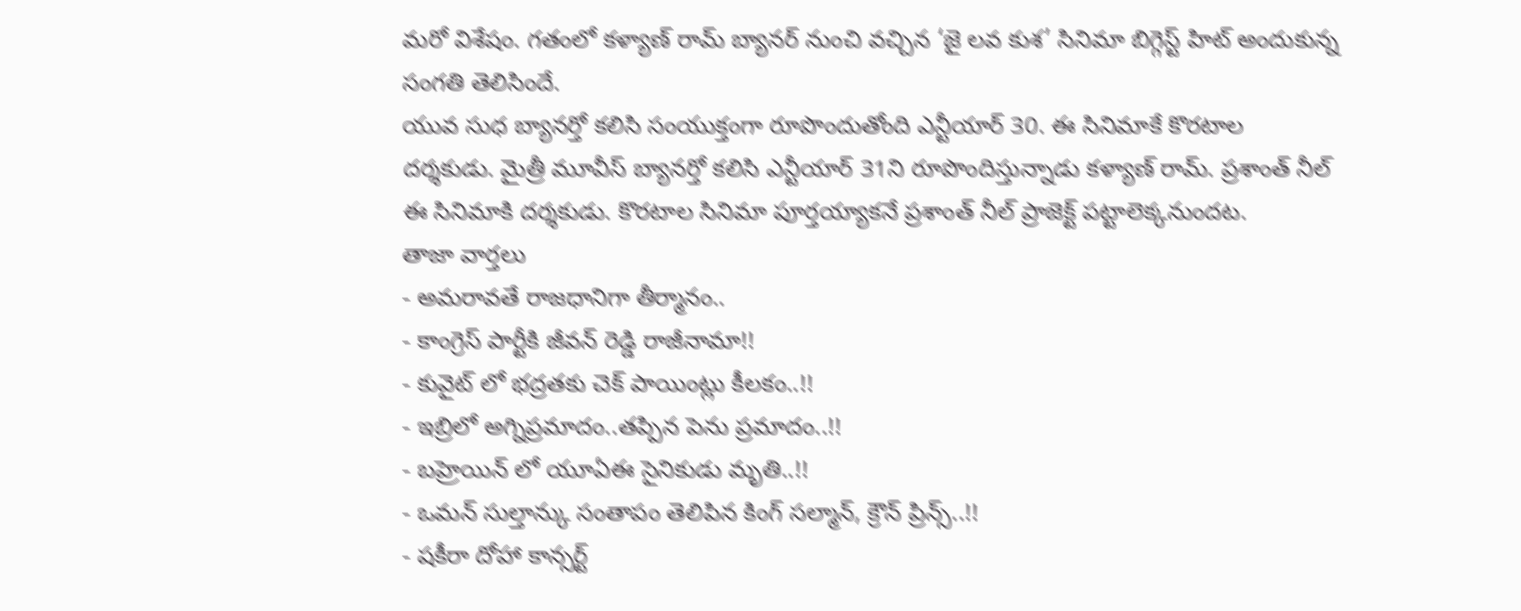మరో విశేషం. గతంలో కళ్యాణ్ రామ్ బ్యానర్ నుంచి వచ్చిన ‘జై లవ కుశ’ సినిమా బిగ్గెస్ట్ హిట్ అందుకున్న సంగతి తెలిసిందే.
యువ సుధ బ్యానర్తో కలిసి సంయుక్తంగా రూపొందుతోంది ఎన్టీయార్ 30. ఈ సినిమాకే కొరటాల దర్శకుడు. మైత్రీ మూవీస్ బ్యానర్తో కలిసి ఎన్టీయార్ 31ని రూపొందిస్తున్నాడు కళ్యాణ్ రామ్. ప్రశాంత్ నీల్ ఈ సినిమాకి దర్శకుడు. కొరటాల సినిమా పూర్తయ్యాకనే ప్రశాంత్ నీల్ ప్రాజెక్ట్ పట్టాలెక్కనుందట.
తాజా వార్తలు
- అమరావతే రాజధానిగా తీర్మానం..
- కాంగ్రెస్ పార్టీకి జీవన్ రెడ్డి రాజీనామా!!
- కువైట్ లో భద్రతకు చెక్ పాయింట్లు కీలకం..!!
- ఇబ్రిలో అగ్నిప్రమాదం..తప్పిన పెను ప్రమాదం..!!
- బహ్రెయిన్ లో యూఏఈ సైనికుడు మృతి..!!
- ఒమన్ సుల్తాన్కు సంతాపం తెలిపిన కింగ్ సల్మాన్, క్రౌన్ ప్రిన్స్..!!
- షకీరా దోహా కాన్సర్ట్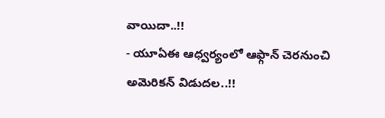వాయిదా..!!
- యూఏఈ ఆధ్వర్యంలో ఆఫ్గాన్ చెరనుంచి అమెరికన్ విడుదల..!!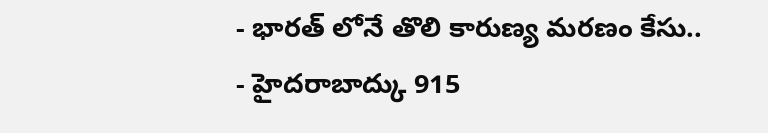- భారత్ లోనే తొలి కారుణ్య మరణం కేసు..
- హైదరాబాద్కు 915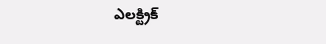ఎలక్ట్రిక్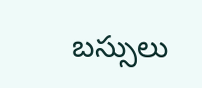బస్సులు